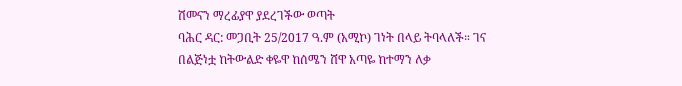ሽመናን ማረፊያዋ ያደረገችው ወጣት
ባሕር ዳር: መጋቢት 25/2017 ዓ.ም (አሚኮ) ገነት በላይ ትባላለች። ገና በልጅነቷ ከትውልድ ቀዬዋ ከሰሜን ሸዋ አጣዬ ከተማን ለቃ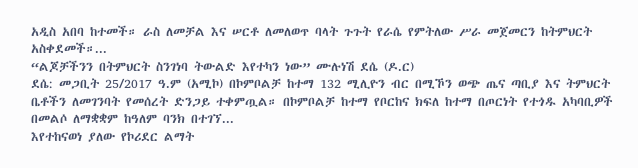አዲስ አበባ ከተመች። ራስ ለመቻል እና ሠርቶ ለመለወጥ ባላት ጉጉት የራሴ የምትለው ሥራ መጀመርን ከትምህርት አስቀደመች።...
“ልጆቻችንን በትምህርት ስንገነባ ትውልድ እየተካን ነው” ሙሉነሽ ደሴ (ዶ.ር)
ደሴ: መጋቢት 25/2017 ዓ.ም (አሚኮ) በኮምቦልቻ ከተማ 132 ሚሊዮን ብር በሚኾን ወጭ ጤና ጣቢያ እና ትምህርት ቤቶችን ለመገንባት የመሰረት ድንጋይ ተቀምጧል። በኮምቦልቻ ከተማ የቦርከና ክፍለ ከተማ በጦርነት የተጎዱ አካባቢዎች በመልሶ ለማቋቋም ከዓለም ባንክ በተገኘ...
እየተከናወነ ያለው የኮሪደር ልማት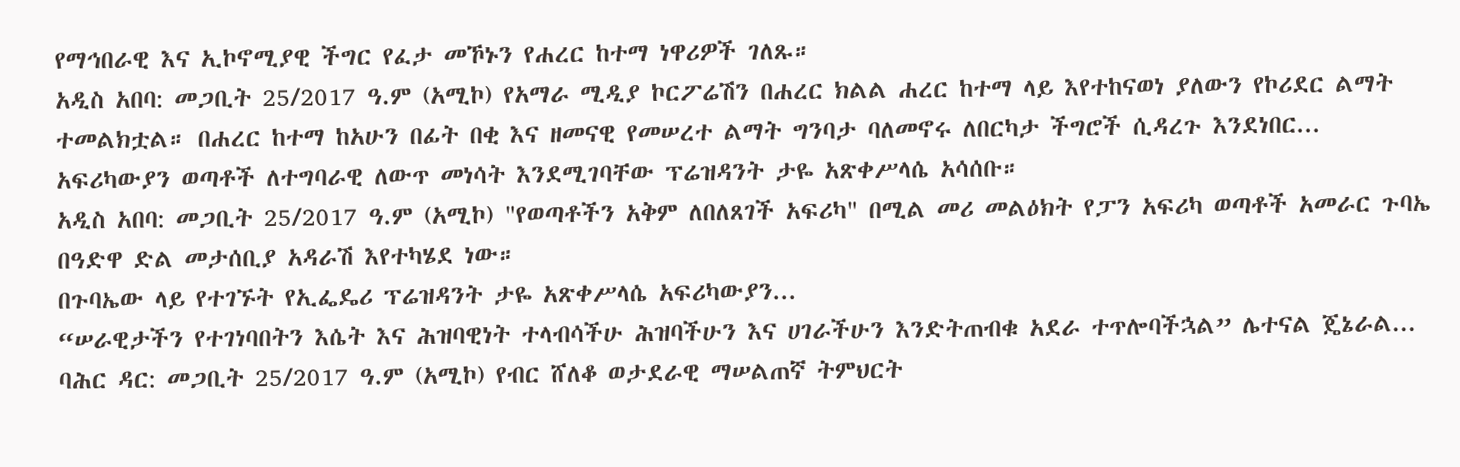የማኅበራዊ እና ኢኮኖሚያዊ ችግር የፈታ መኾኑን የሐረር ከተማ ነዋሪዎች ገለጹ።
አዲስ አበባ: መጋቢት 25/2017 ዓ.ም (አሚኮ) የአማራ ሚዲያ ኮርፖሬሽን በሐረር ክልል ሐረር ከተማ ላይ እየተከናወነ ያለውን የኮሪደር ልማት ተመልክቷል። በሐረር ከተማ ከአሁን በፊት በቂ እና ዘመናዊ የመሠረተ ልማት ግንባታ ባለመኖሩ ለበርካታ ችግሮች ሲዳረጉ እንደነበር...
አፍሪካውያን ወጣቶች ለተግባራዊ ለውጥ መነሳት እንደሚገባቸው ፕሬዝዳንት ታዬ አጽቀሥላሴ አሳሰቡ።
አዲስ አበባ: መጋቢት 25/2017 ዓ.ም (አሚኮ) "የወጣቶችን አቅም ለበለጸገች አፍሪካ" በሚል መሪ መልዕክት የፓን አፍሪካ ወጣቶች አመራር ጉባኤ በዓድዋ ድል መታሰቢያ አዳራሽ እየተካሄደ ነው።
በጉባኤው ላይ የተገኙት የኢፌዴሪ ፕሬዝዳንት ታዬ አጽቀሥላሴ አፍሪካውያን...
“ሠራዊታችን የተገነባበትን እሴት እና ሕዝባዊነት ተላብሳችሁ ሕዝባችሁን እና ሀገራችሁን እንድትጠብቁ አደራ ተጥሎባችኋል” ሌተናል ጄኔራል...
ባሕር ዳር: መጋቢት 25/2017 ዓ.ም (አሚኮ) የብር ሸለቆ ወታደራዊ ማሠልጠኛ ትምህርት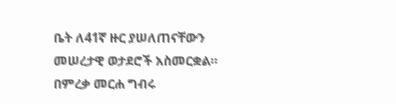ቤት ለ41ኛ ዙር ያሠለጠናቸውን መሠረታዊ ወታደሮች አስመርቋል። በምረቃ መርሐ ግብሩ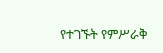የተገኙት የምሥራቅ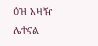ዕዝ አዛዥ ሌተናል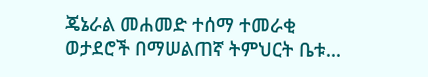ጄኔራል መሐመድ ተሰማ ተመራቂ ወታደሮች በማሠልጠኛ ትምህርት ቤቱ...